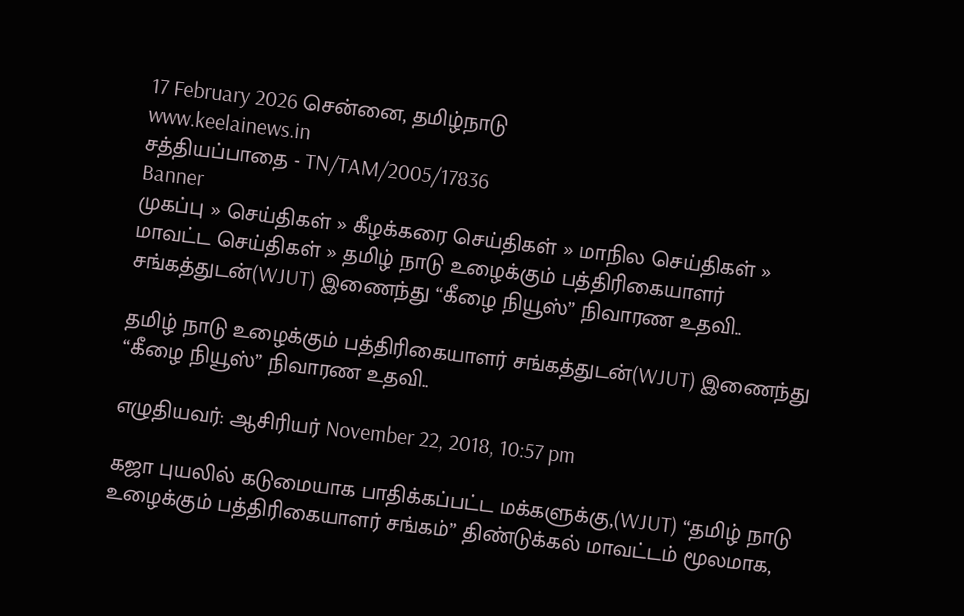17 February 2026 சென்னை, தமிழ்நாடு
www.keelainews.in
சத்தியப்பாதை - TN/TAM/2005/17836
Banner
முகப்பு » செய்திகள் » கீழக்கரை செய்திகள் » மாநில செய்திகள் » மாவட்ட செய்திகள் » தமிழ் நாடு உழைக்கும் பத்திரிகையாளர் சங்கத்துடன்(WJUT) இணைந்து “கீழை நியூஸ்” நிவாரண உதவி..

தமிழ் நாடு உழைக்கும் பத்திரிகையாளர் சங்கத்துடன்(WJUT) இணைந்து “கீழை நியூஸ்” நிவாரண உதவி..

எழுதியவர்: ஆசிரியர் November 22, 2018, 10:57 pm

கஜா புயலில் கடுமையாக பாதிக்கப்பட்ட மக்களுக்கு,(WJUT) “தமிழ் நாடு உழைக்கும் பத்திரிகையாளர் சங்கம்” திண்டுக்கல் மாவட்டம் மூலமாக,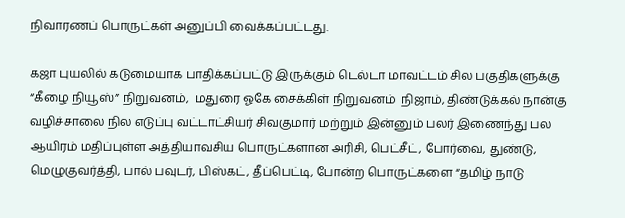நிவாரணப் பொருட்கள் அனுப்பி வைக்கப்பட்டது.

கஜா புயலில் கடுமையாக பாதிக்கப்பட்டு இருக்கும் டெல்டா மாவட்டம் சில பகுதிகளுக்கு “கீழை நியூஸ்” நிறுவனம்,  மதுரை ஓகே சைக்கிள் நிறுவனம்  நிஜாம், திண்டுக்கல் நான்கு வழிச்சாலை நில எடுப்பு வட்டாட்சியர் சிவகுமார் மற்றும் இன்னும் பலர் இணைந்து பல ஆயிரம் மதிப்புள்ள அத்தியாவசிய பொருட்களான அரிசி, பெட்சீட், போர்வை, துண்டு, மெழுகுவர்த்தி, பால் பவுடர், பிஸ்கட், தீப்பெட்டி, போன்ற பொருட்களை “தமிழ் நாடு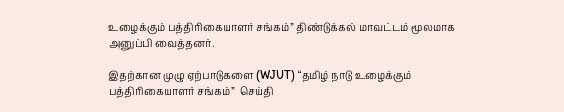உழைக்கும் பத்திரிகையாளர் சங்கம்” திண்டுக்கல் மாவட்டம் மூலமாக அனுப்பி வைத்தனர்.

இதற்கான முழு ஏற்பாடுகளை (WJUT) “தமிழ் நாடு உழைக்கும் பத்திரிகையாளர் சங்கம்”  செய்தி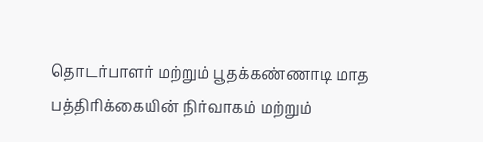தொடர்பாளர் மற்றும் பூதக்கண்ணாடி மாத பத்திரிக்கையின் நிர்வாகம் மற்றும்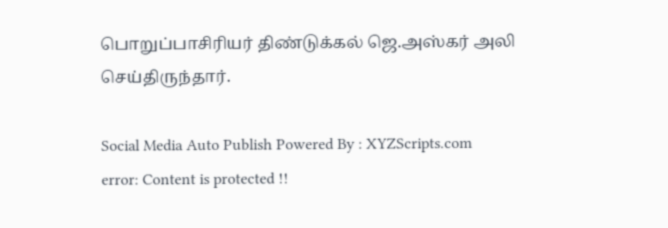பொறுப்பாசிரியர் திண்டுக்கல் ஜெ.அஸ்கர் அலி செய்திருந்தார்.

Social Media Auto Publish Powered By : XYZScripts.com
error: Content is protected !!